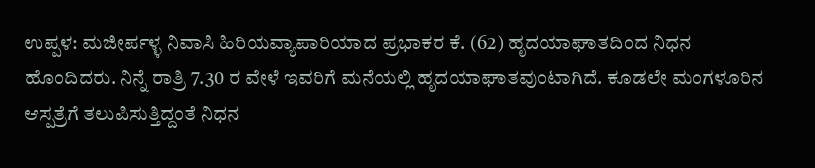ಉಪ್ಪಳ: ಮಜೀರ್ಪಳ್ಳ ನಿವಾಸಿ ಹಿರಿಯವ್ಯಾಪಾರಿಯಾದ ಪ್ರಭಾಕರ ಕೆ. (62) ಹೃದಯಾಘಾತದಿಂದ ನಿಧನ ಹೊಂದಿದರು. ನಿನ್ನೆ ರಾತ್ರಿ 7.30 ರ ವೇಳೆ ಇವರಿಗೆ ಮನೆಯಲ್ಲಿ ಹೃದಯಾಘಾತವುಂಟಾಗಿದೆ. ಕೂಡಲೇ ಮಂಗಳೂರಿನ ಆಸ್ಪತ್ರೆಗೆ ತಲುಪಿಸುತ್ತಿದ್ದಂತೆ ನಿಧನ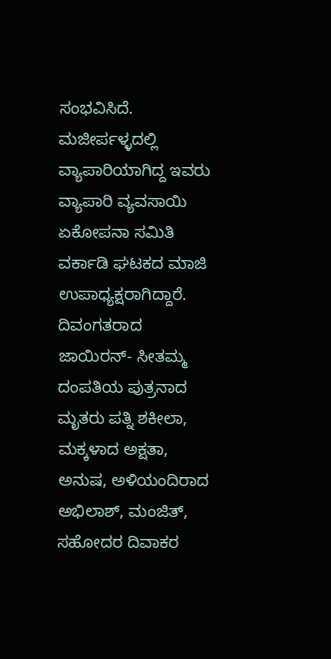ಸಂಭವಿಸಿದೆ. ಮಜೀರ್ಪಳ್ಳದಲ್ಲಿ ವ್ಯಾಪಾರಿಯಾಗಿದ್ದ ಇವರು ವ್ಯಾಪಾರಿ ವ್ಯವಸಾಯಿ ಏಕೋಪನಾ ಸಮಿತಿ ವರ್ಕಾಡಿ ಘಟಕದ ಮಾಜಿ ಉಪಾಧ್ಯಕ್ಷರಾಗಿದ್ದಾರೆ.
ದಿವಂಗತರಾದ ಜಾಯಿರನ್- ಸೀತಮ್ಮ ದಂಪತಿಯ ಪುತ್ರನಾದ ಮೃತರು ಪತ್ನಿ ಶಕೀಲಾ, ಮಕ್ಕಳಾದ ಅಕ್ಷತಾ, ಅನುಷ, ಅಳಿಯಂದಿರಾದ ಅಭಿಲಾಶ್, ಮಂಜಿತ್, ಸಹೋದರ ದಿವಾಕರ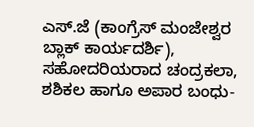ಎಸ್.ಜೆ (ಕಾಂಗ್ರೆಸ್ ಮಂಜೇಶ್ವರ ಬ್ಲಾಕ್ ಕಾರ್ಯದರ್ಶಿ), ಸಹೋದರಿಯರಾದ ಚಂದ್ರಕಲಾ, ಶಶಿಕಲ ಹಾಗೂ ಅಪಾರ ಬಂಧು-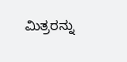ಮಿತ್ರರನ್ನು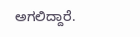ಅಗಲಿದ್ದಾರೆ.